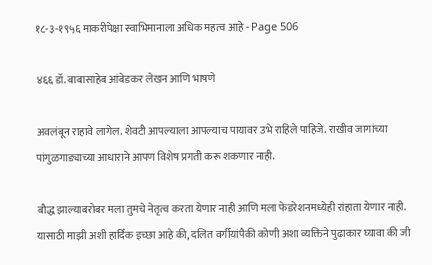१८-३-१९५६ माकरीपेक्षा स्वाभिमानाला अधिक महत्व आहे - Page 506

४६६ डॉ. बाबासाहेब आंबेडकर लेखन आणि भाषणे

अवलंबून राहावे लागेल. शेवटी आपल्याला आपल्याच पायावर उभे राहिले पाहिजे. राखीव जागांच्या पांगुळगाङ्याच्या आधाराने आपण विशेष प्रगती करू शकणार नाही.

बौद्ध झाल्याबरोबर मला तुमचे नेतृत्व करता येणार नाही आणि मला फेडरेशनमध्येही रांहाता येणार नाही. यासाठी माझी अशी हार्दिक इच्छा आहे की, दलित वर्गीयांपैकी कोणी अशा व्यक्तिने पुढाकार घ्यावा की जी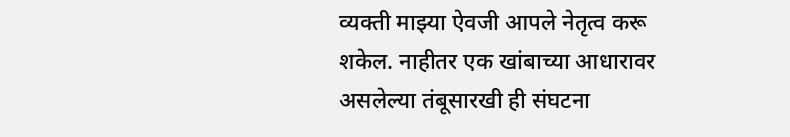व्यक्ती माझ्या ऐवजी आपले नेतृत्व करू शकेल. नाहीतर एक खांबाच्या आधारावर असलेल्या तंबूसारखी ही संघटना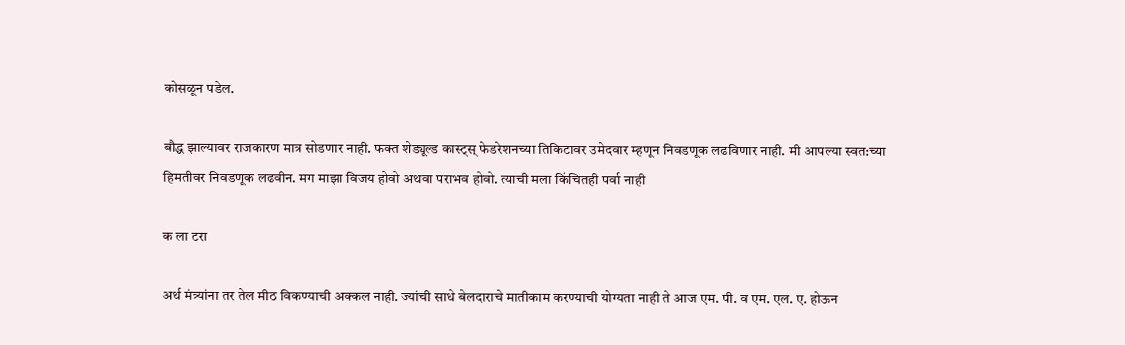कोसळून पडेल.

बौद्ध झाल्यावर राजकारण मात्र सोडणार नाही. फक्त शेड्यूल्ड कास्ट्स्‌ फेडरेशनच्या तिकिटावर उमेदवार म्हणून निवडणूक लढविणार नाही. मी आपल्या स्वत:च्या हिमतीवर निवडणूक लढवीन. मग माझा विजय होवो अथवा पराभव होवो. त्याची मला किंचितही पर्वा नाही

क ला टरा

अर्थ मंत्र्यांना तर तेल मीठ विकण्याची अक्कल नाही. ज्यांची साधे बेलदाराचे मातीकाम करण्याची योग्यता नाही ते आज एम. पी. व एम. एल. ए. होऊन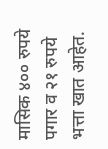मासिक ४०० रुपये पगार व २१ रुपये भत्ता खात आहेत.